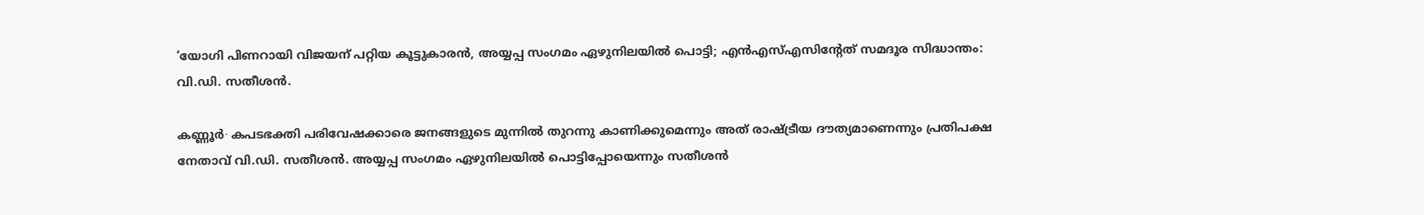‘യോഗി പിണറായി വിജയന് പറ്റിയ കൂട്ടുകാരൻ, അയ്യപ്പ സംഗമം ഏഴുനിലയിൽ പൊട്ടി; എൻഎസ്എസിന്റേത് സമദൂര സിദ്ധാന്തം: വി.ഡി. സതീശൻ.

കണ്ണൂർ∙ കപടഭക്തി പരിവേഷക്കാരെ ജനങ്ങളുടെ മുന്നിൽ തുറന്നു കാണിക്കുമെന്നും അത് രാഷ്ട്രീയ ദൗത്യമാണെന്നും പ്രതിപക്ഷ നേതാവ് വി.ഡി. സതീശൻ. അയ്യപ്പ സംഗമം ഏഴുനിലയിൽ പൊട്ടിപ്പോയെന്നും സതീശൻ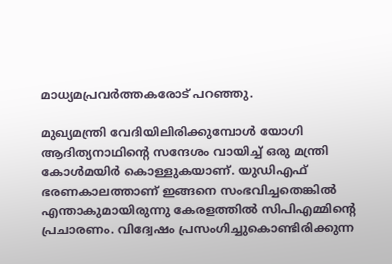മാധ്യമപ്രവർത്തകരോട് പറഞ്ഞു.

മുഖ്യമന്ത്രി വേദിയിലിരിക്കുമ്പോൾ യോഗി ആദിത്യനാഥിന്റെ സന്ദേശം വായിച്ച് ഒരു മന്ത്രി കോൾമയിർ കൊള്ളുകയാണ്. യുഡിഎഫ് ഭരണകാലത്താണ് ഇങ്ങനെ സംഭവിച്ചതെങ്കിൽ എന്താകുമായിരുന്നു കേരളത്തിൽ സിപിഎമ്മിന്റെ പ്രചാരണം. വിദ്വേഷം പ്രസംഗിച്ചുകൊണ്ടിരിക്കുന്ന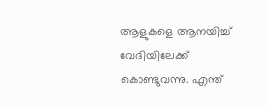ആളുകളെ ആനയിച്ച് വേദിയിലേക്ക് കൊണ്ടുവന്നു. എന്ത്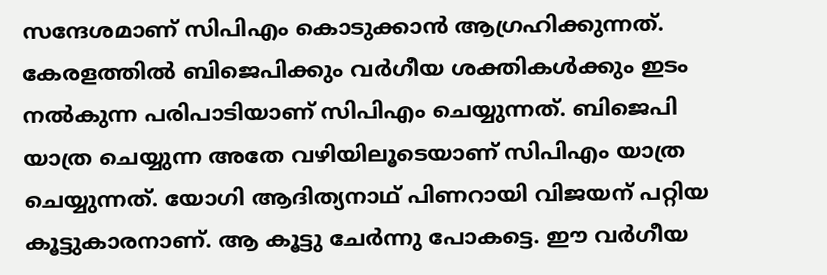സന്ദേശമാണ് സിപിഎം കൊടുക്കാൻ ആഗ്രഹിക്കുന്നത്. കേരളത്തിൽ ബിജെപിക്കും വർഗീയ ശക്തികൾക്കും ഇടം നൽകുന്ന പരിപാടിയാണ് സിപിഎം ചെയ്യുന്നത്. ബിജെപി യാത്ര ചെയ്യുന്ന അതേ വഴിയിലൂടെയാണ് സിപിഎം യാത്ര ചെയ്യുന്നത്. യോഗി ആദിത്യനാഥ് പിണറായി വിജയന് പറ്റിയ കൂട്ടുകാരനാണ്. ആ കൂട്ടു ചേർന്നു പോകട്ടെ. ഈ വർഗീയ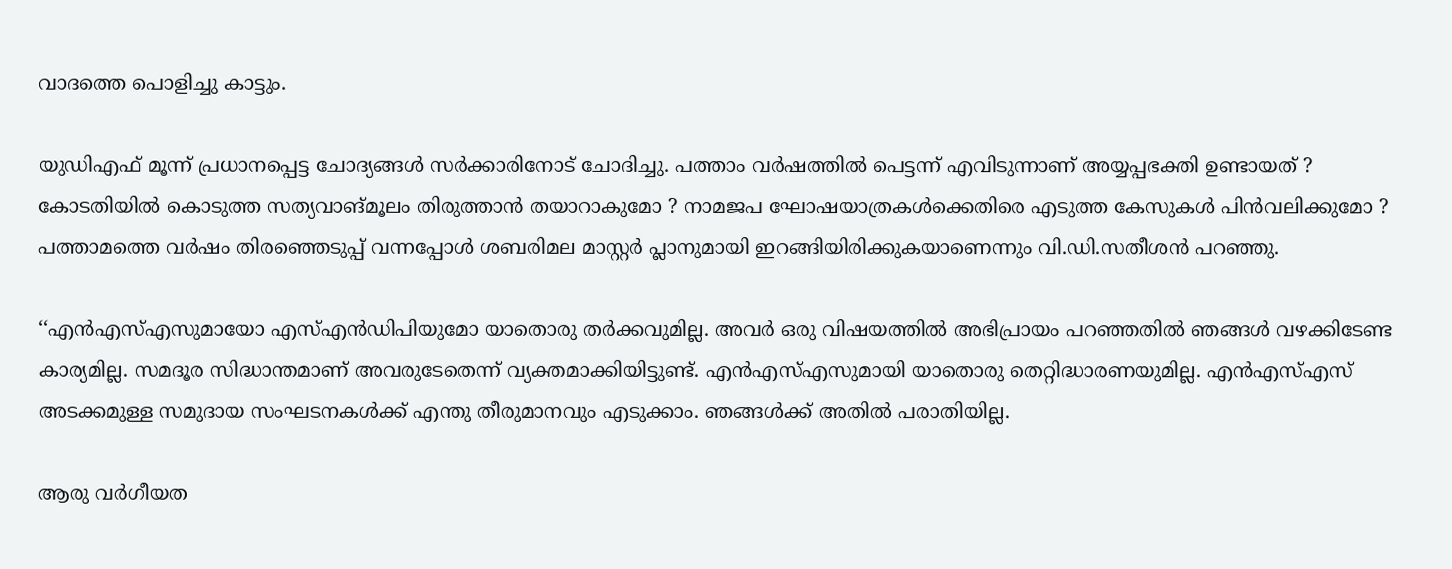വാദത്തെ പൊളിച്ചു കാട്ടും.

യുഡിഎഫ് മൂന്ന് പ്രധാനപ്പെട്ട ചോദ്യങ്ങൾ സർക്കാരിനോട് ചോദിച്ചു. പത്താം വർഷത്തിൽ പെട്ടന്ന് എവിടുന്നാണ് അയ്യപ്പഭക്തി ഉണ്ടായത് ? കോടതിയിൽ ‍കൊടുത്ത സത്യവാങ്മൂലം തിരുത്താൻ തയാറാകുമോ ? നാമജപ ഘോഷയാത്രകൾക്കെതിരെ എടുത്ത കേസുകൾ പിൻവലിക്കുമോ ? പത്താമത്തെ വർഷം തിരഞ്ഞെടുപ്പ് വന്നപ്പോൾ ശബരിമല മാസ്റ്റർ പ്ലാനുമായി ഇറങ്ങിയിരിക്കുകയാണെന്നും വി.ഡി.സതീശൻ പറഞ്ഞു.

‘‘എൻഎസ്എസുമായോ എസ്എൻഡിപിയുമോ യാതൊരു തർക്കവുമില്ല. അവർ ഒരു വിഷയത്തിൽ അഭിപ്രായം പറഞ്ഞതിൽ ‍ഞങ്ങൾ വഴക്കിടേണ്ട കാര്യമില്ല. സമദൂര സിദ്ധാന്തമാണ് അവരുടേതെന്ന് വ്യക്തമാക്കിയിട്ടുണ്ട്. എൻഎസ്എസുമായി യാതൊരു തെറ്റിദ്ധാരണയുമില്ല. എൻഎസ്എസ് അടക്കമുള്ള സമുദായ സംഘടനകൾക്ക് എന്തു തീരുമാനവും എടുക്കാം. ഞങ്ങൾക്ക് അതിൽ പരാതിയില്ല.

ആരു വർഗീയത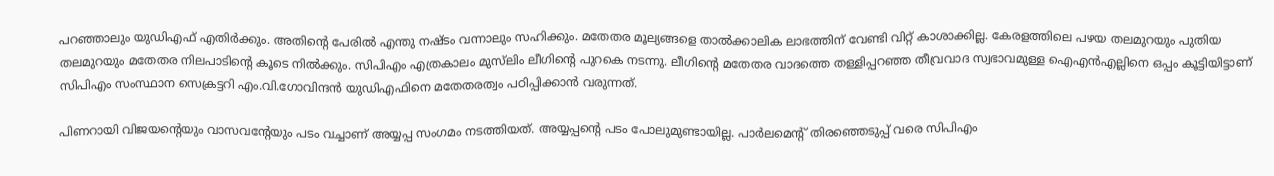പറഞ്ഞാലും യുഡിഎഫ് എതിർക്കും. അതിന്റെ പേരിൽ എന്തു നഷ്ടം വന്നാലും സഹിക്കും. മതേതര മൂല്യങ്ങളെ താൽക്കാലിക ലാഭത്തിന് വേണ്ടി വിറ്റ് കാശാക്കില്ല. കേരളത്തിലെ പഴയ തലമുറയും പുതിയ തലമുറയും മതേതര നിലപാടിന്റെ കൂടെ നിൽക്കും. സിപിഎം എത്രകാലം മുസ്‌ലിം ലീഗിന്റെ പുറകെ നടന്നു. ലീഗിന്റെ മതേതര വാദത്തെ തള്ളിപ്പറഞ്ഞ തീവ്രവാദ സ്വഭാവമുള്ള ഐഎൻഎല്ലിനെ ഒപ്പം കൂട്ടിയിട്ടാണ് സിപിഎം സംസ്ഥാന സെക്രട്ടറി എം.വി.ഗോവിന്ദൻ യുഡിഎഫിനെ മതേതരത്വം പഠിപ്പിക്കാൻ വരുന്നത്.

പിണറായി വിജയന്റെയും വാസവന്റേയും പടം വച്ചാണ് അയ്യപ്പ സംഗമം നടത്തിയത്. അയ്യപ്പന്റെ പടം പോലുമുണ്ടായില്ല. പാർലമെന്റ് തിരഞ്ഞെടുപ്പ് വരെ സിപിഎം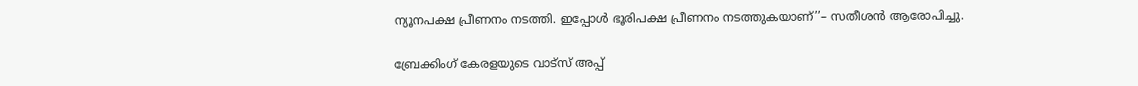ന്യൂനപക്ഷ പ്രീണനം നടത്തി. ഇപ്പോൾ ഭൂരിപക്ഷ പ്രീണനം നടത്തുകയാണ്’’– സതീശൻ ആരോപിച്ചു.

ബ്രേക്കിംഗ് കേരളയുടെ വാട്സ് അപ്പ്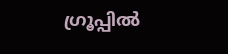ഗ്രൂപ്പിൽ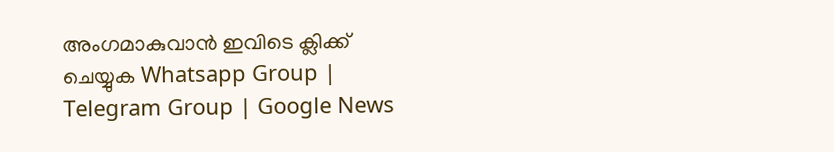അംഗമാകുവാൻ ഇവിടെ ക്ലിക്ക് ചെയ്യുക Whatsapp Group | Telegram Group | Google News